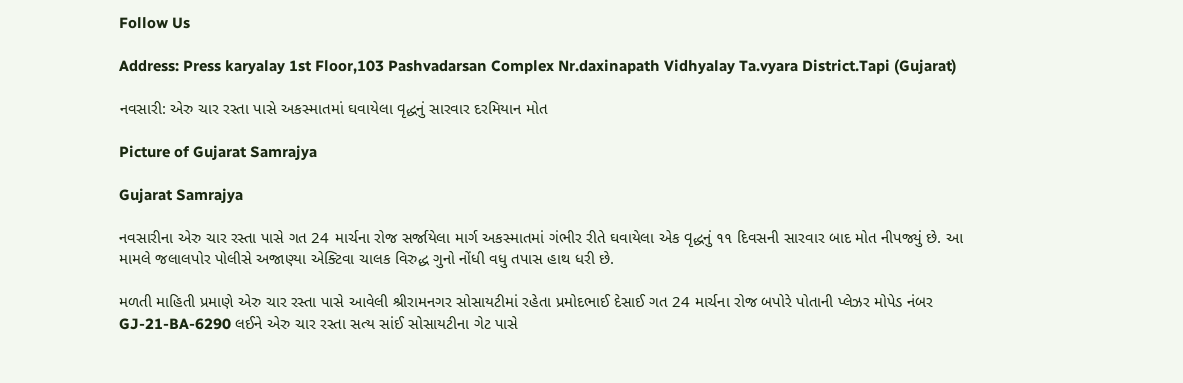Follow Us

Address: Press karyalay 1st Floor,103 Pashvadarsan Complex Nr.daxinapath Vidhyalay Ta.vyara District.Tapi (Gujarat)

નવસારી: એરુ ચાર રસ્તા પાસે અકસ્માતમાં ઘવાયેલા વૃદ્ધનું સારવાર દરમિયાન મોત

Picture of Gujarat Samrajya

Gujarat Samrajya

નવસારીના એરુ ચાર રસ્તા પાસે ગત 24 માર્ચના રોજ સર્જાયેલા માર્ગ અકસ્માતમાં ગંભીર રીતે ઘવાયેલા એક વૃદ્ધનું ૧૧ દિવસની સારવાર બાદ મોત નીપજ્યું છે. આ મામલે જલાલપોર પોલીસે અજાણ્યા એક્ટિવા ચાલક વિરુદ્ધ ગુનો નોંધી વધુ તપાસ હાથ ધરી છે.

મળતી માહિતી પ્રમાણે એરુ ચાર રસ્તા પાસે આવેલી શ્રીરામનગર સોસાયટીમાં રહેતા પ્રમોદભાઈ દેસાઈ ગત 24 માર્ચના રોજ બપોરે પોતાની પ્લેઝર મોપેડ નંબર GJ-21-BA-6290 લઈને એરુ ચાર રસ્તા સત્ય સાંઈ સોસાયટીના ગેટ પાસે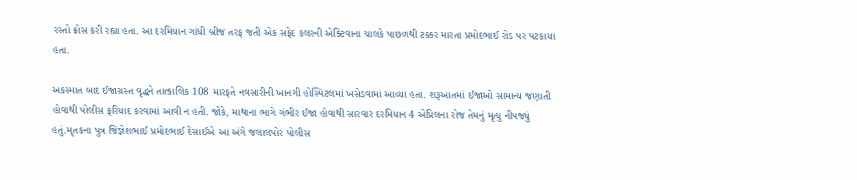રસ્તો ક્રોસ કરી રહ્યા હતા. આ દરમિયાન ગાંધી બ્રીજ તરફ જતી એક સફેદ કલરની એક્ટિવાના ચાલકે પાછળથી ટક્કર મારતા પ્રમોદભાઈ રોડ પર પટકાયા હતા.

અકસ્માત બાદ ઈજાગ્રસ્ત વૃદ્ધને તાત્કાલિક 108 મારફતે નવસારીની ખાનગી હોસ્પિટલમાં ખસેડવામાં આવ્યા હતા. શરૂઆતમાં ઈજાઓ સામાન્ય જણાતી હોવાથી પોલીસ ફરિયાદ કરવામાં આવી ન હતી. જોકે, માથાના ભાગે ગંભીર ઈજા હોવાથી સારવાર દરમિયાન 4 એપ્રિલના રોજ તેમનું મૃત્યુ નીપજ્યું હતું.મૃતકના પુત્ર જિજ્ઞેશભાઈ પ્રમોદભાઈ દેસાઈએ આ અંગે જલાલપોર પોલીસ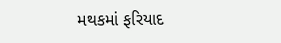મથકમાં ફરિયાદ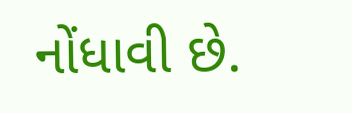નોંધાવી છે.